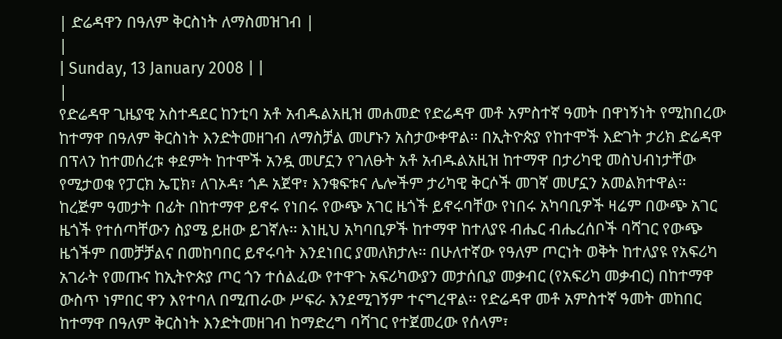| ድሬዳዋን በዓለም ቅርስነት ለማስመዝገብ |
|
| Sunday, 13 January 2008 | |
|
የድሬዳዋ ጊዜያዊ አስተዳደር ከንቲባ አቶ አብዱልአዚዝ መሐመድ የድሬዳዋ መቶ አምስተኛ ዓመት በዋነኝነት የሚከበረው ከተማዋ በዓለም ቅርስነት እንድትመዘገብ ለማስቻል መሆኑን አስታውቀዋል፡፡ በኢትዮጵያ የከተሞች እድገት ታሪክ ድሬዳዋ በፕላን ከተመሰረቱ ቀደምት ከተሞች አንዷ መሆኗን የገለፁት አቶ አብዱልአዚዝ ከተማዋ በታሪካዊ መስህብነታቸው የሚታወቁ የፓርክ ኤፒክ፣ ለገኦዳ፣ ጎዶ አጀዋ፣ እንቁፍቱና ሌሎችም ታሪካዊ ቅርሶች መገኛ መሆኗን አመልክተዋል፡፡
ከረጅም ዓመታት በፊት በከተማዋ ይኖሩ የነበሩ የውጭ አገር ዜጎች ይኖሩባቸው የነበሩ አካባቢዎች ዛሬም በውጭ አገር ዜጎች የተሰጣቸውን ስያሜ ይዘው ይገኛሉ፡፡ እነዚህ አካባቢዎች ከተማዋ ከተለያዩ ብሔር ብሔረሰቦች ባሻገር የውጭ ዜጎችም በመቻቻልና በመከባበር ይኖሩባት እንደነበር ያመለክታሉ፡፡ በሁለተኛው የዓለም ጦርነት ወቅት ከተለያዩ የአፍሪካ አገራት የመጡና ከኢትዮጵያ ጦር ጎን ተሰልፈው የተዋጉ አፍሪካውያን መታሰቢያ መቃብር (የአፍሪካ መቃብር) በከተማዋ ውስጥ ነምበር ዋን እየተባለ በሚጠራው ሥፍራ እንደሚገኝም ተናግረዋል፡፡ የድሬዳዋ መቶ አምስተኛ ዓመት መከበር ከተማዋ በዓለም ቅርስነት እንድትመዘገብ ከማድረግ ባሻገር የተጀመረው የሰላም፣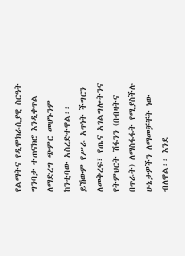የልማትና የዲሞክራሲያዊ ስርዓት ግንባታ ተጠናክሮ እንዲቀጥል ለማድረግ ጭምር መሆኑንም ከንቲባው አስረድተዋል፡፡ ይኸውም የሥራ አጥነት ችግርን ለመቅረፍ፣ የጤና አገልግሎትንና የትምህርት ሽፋንን (በብዛትና በጥራት) ለማስፋፋት የሚያስችሉ ሁኔታዎችን ለማመቻቸት ነው ብለዋል፡፡ እንደ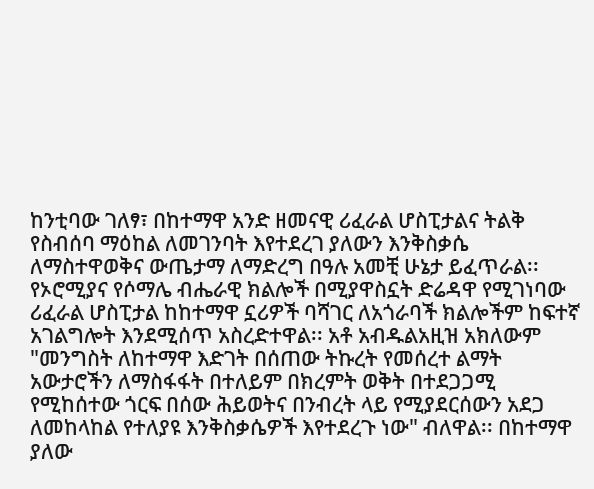ከንቲባው ገለፃ፣ በከተማዋ አንድ ዘመናዊ ሪፈራል ሆስፒታልና ትልቅ የስብሰባ ማዕከል ለመገንባት እየተደረገ ያለውን እንቅስቃሴ ለማስተዋወቅና ውጤታማ ለማድረግ በዓሉ አመቺ ሁኔታ ይፈጥራል፡፡ የኦሮሚያና የሶማሌ ብሔራዊ ክልሎች በሚያዋስኗት ድሬዳዋ የሚገነባው ሪፈራል ሆስፒታል ከከተማዋ ኗሪዎች ባሻገር ለአጎራባች ክልሎችም ከፍተኛ አገልግሎት እንደሚሰጥ አስረድተዋል፡፡ አቶ አብዱልአዚዝ አክለውም "መንግስት ለከተማዋ እድገት በሰጠው ትኩረት የመሰረተ ልማት አውታሮችን ለማስፋፋት በተለይም በክረምት ወቅት በተደጋጋሚ የሚከሰተው ጎርፍ በሰው ሕይወትና በንብረት ላይ የሚያደርሰውን አደጋ ለመከላከል የተለያዩ እንቅስቃሴዎች እየተደረጉ ነው" ብለዋል፡፡ በከተማዋ ያለው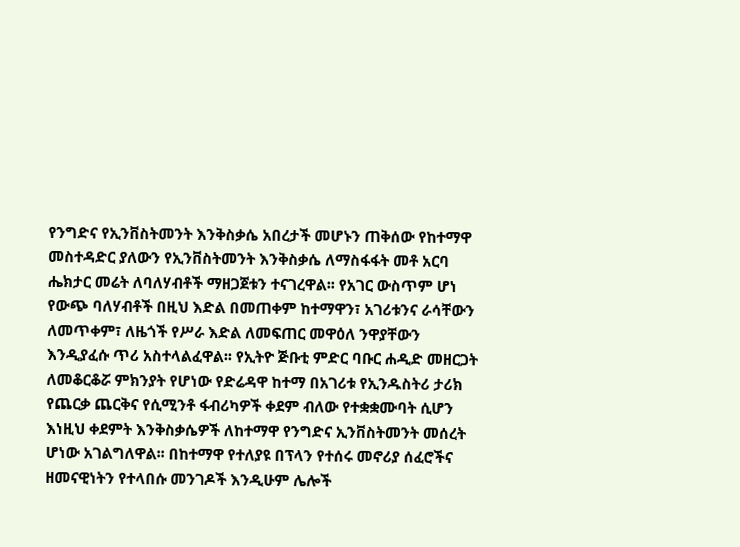የንግድና የኢንቨስትመንት እንቅስቃሴ አበረታች መሆኑን ጠቅሰው የከተማዋ መስተዳድር ያለውን የኢንቨስትመንት እንቅስቃሴ ለማስፋፋት መቶ አርባ ሔክታር መሬት ለባለሃብቶች ማዘጋጀቱን ተናገረዋል፡፡ የአገር ውስጥም ሆነ የውጭ ባለሃብቶች በዚህ እድል በመጠቀም ከተማዋን፣ አገሪቱንና ራሳቸውን ለመጥቀም፣ ለዜጎች የሥራ እድል ለመፍጠር መዋዕለ ንዋያቸውን እንዲያፈሱ ጥሪ አስተላልፈዋል፡፡ የኢትዮ ጅቡቲ ምድር ባቡር ሐዲድ መዘርጋት ለመቆርቆሯ ምክንያት የሆነው የድሬዳዋ ከተማ በአገሪቱ የኢንዱስትሪ ታሪክ የጨርቃ ጨርቅና የሲሚንቶ ፋብሪካዎች ቀደም ብለው የተቋቋሙባት ሲሆን እነዚህ ቀደምት እንቅስቃሴዎች ለከተማዋ የንግድና ኢንቨስትመንት መሰረት ሆነው አገልግለዋል፡፡ በከተማዋ የተለያዩ በፕላን የተሰሩ መኖሪያ ሰፈሮችና ዘመናዊነትን የተላበሱ መንገዶች እንዲሁም ሌሎች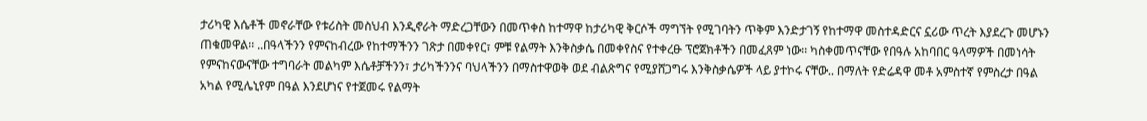ታሪካዊ እሴቶች መኖራቸው የቱሪስት መስህብ እንዲኖራት ማድረጋቸውን በመጥቀስ ከተማዋ ከታሪካዊ ቅርሶች ማግኘት የሚገባትን ጥቅም እንድታገኝ የከተማዋ መስተዳድርና ኗሪው ጥረት እያደረጉ መሆኑን ጠቁመዋል፡፡ ..በዓላችንን የምናከብረው የከተማችንን ገጽታ በመቀየር፣ ምቹ የልማት እንቅስቃሴ በመቀየስና የተቀረፁ ፕሮጀክቶችን በመፈጸም ነው፡፡ ካስቀመጥናቸው የበዓሉ አከባበር ዓላማዎች በመነሳት የምናከናውናቸው ተግባራት መልካም እሴቶቻችንን፣ ታሪካችንንና ባህላችንን በማስተዋወቅ ወደ ብልጽግና የሚያሸጋግሩ እንቅስቃሴዎች ላይ ያተኮሩ ናቸው.. በማለት የድሬዳዋ መቶ አምስተኛ የምስረታ በዓል አካል የሚሌኒየም በዓል እንደሆነና የተጀመሩ የልማት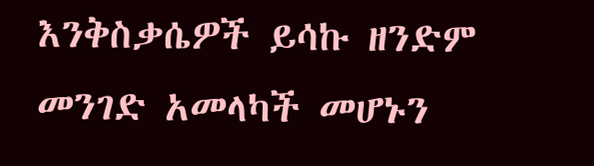እንቅስቃሴዎች ይሳኩ ዘንድም መንገድ አመላካች መሆኑን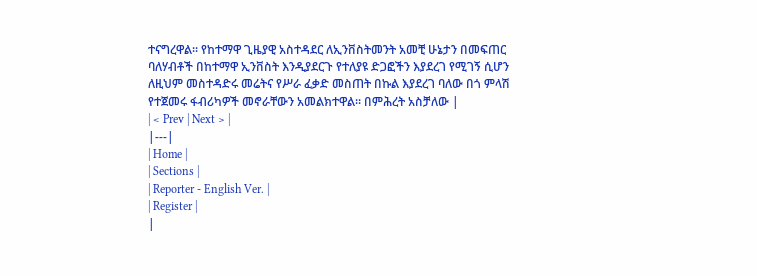ተናግረዋል፡፡ የከተማዋ ጊዜያዊ አስተዳደር ለኢንቨስትመንት አመቺ ሁኔታን በመፍጠር ባለሃብቶች በከተማዋ ኢንቨስት እንዲያደርጉ የተለያዩ ድጋፎችን እያደረገ የሚገኝ ሲሆን ለዚህም መስተዳድሩ መሬትና የሥራ ፈቃድ መስጠት በኩል እያደረገ ባለው በጎ ምላሽ የተጀመሩ ፋብሪካዎች መኖራቸውን አመልክተዋል፡፡ በምሕረት አስቻለው |
| < Prev | Next > |
|---|
| Home |
| Sections |
| Reporter - English Ver. |
| Register |
|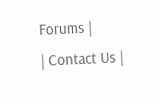Forums |
| Contact Us |